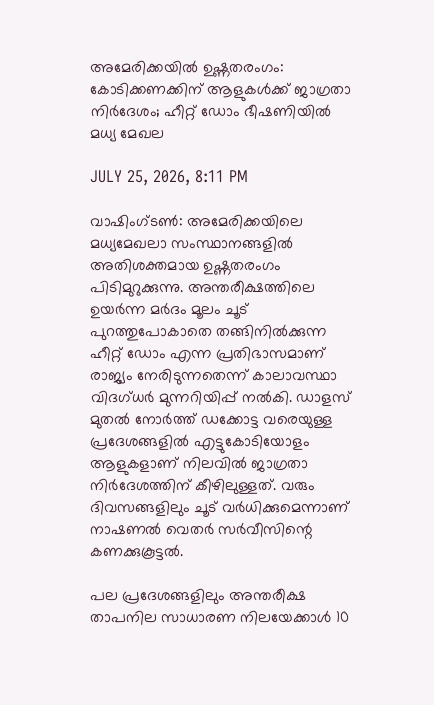അമേരിക്കയില്‍ ഉഷ്ണതരംഗം: കോടിക്കണക്കിന് ആളുകള്‍ക്ക് ജാഗ്രതാ നിര്‍ദേശം; ഹീറ്റ് ഡോം ഭീഷണിയില്‍ മധ്യ മേഖല

JULY 25, 2026, 8:11 PM

വാഷിംഗ്ടണ്‍: അമേരിക്കയിലെ മധ്യമേഖലാ സംസ്ഥാനങ്ങളില്‍ അതിശക്തമായ ഉഷ്ണതരംഗം പിടിമുറുക്കുന്നു. അന്തരീക്ഷത്തിലെ ഉയര്‍ന്ന മര്‍ദം മൂലം ചൂട് പുറത്തുപോകാതെ തങ്ങിനില്‍ക്കുന്ന ഹീറ്റ് ഡോം എന്ന പ്രതിഭാസമാണ് രാജ്യം നേരിടുന്നതെന്ന് കാലാവസ്ഥാ വിദഗ്ധര്‍ മുന്നറിയിപ്പ് നല്‍കി. ഡാളസ് മുതല്‍ നോര്‍ത്ത് ഡക്കോട്ട വരെയുള്ള പ്രദേശങ്ങളില്‍ എട്ടുകോടിയോളം ആളുകളാണ് നിലവില്‍ ജാഗ്രതാ നിര്‍ദേശത്തിന് കീഴിലുള്ളത്. വരും ദിവസങ്ങളിലും ചൂട് വര്‍ധിക്കുമെന്നാണ് നാഷണല്‍ വെതര്‍ സര്‍വീസിന്റെ കണക്കുകൂട്ടല്‍.

പല പ്രദേശങ്ങളിലും അന്തരീക്ഷ താപനില സാധാരണ നിലയേക്കാള്‍ 10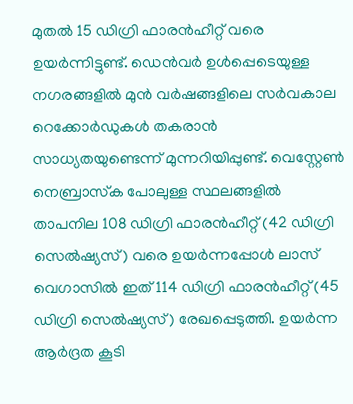മുതല്‍ 15 ഡിഗ്രി ഫാരന്‍ഹീറ്റ് വരെ ഉയര്‍ന്നിട്ടുണ്ട്. ഡെന്‍വര്‍ ഉള്‍പ്പെടെയുള്ള നഗരങ്ങളില്‍ മുന്‍ വര്‍ഷങ്ങളിലെ സര്‍വകാല റെക്കോര്‍ഡുകള്‍ തകരാന്‍ സാധ്യതയുണ്ടെന്ന് മുന്നറിയിപ്പുണ്ട്. വെസ്റ്റേണ്‍ നെബ്രാസ്‌ക പോലുള്ള സ്ഥലങ്ങളില്‍ താപനില 108 ഡിഗ്രി ഫാരന്‍ഹീറ്റ് (42 ഡിഗ്രി സെല്‍ഷ്യസ്) വരെ ഉയര്‍ന്നപ്പോള്‍ ലാസ് വെഗാസില്‍ ഇത് 114 ഡിഗ്രി ഫാരന്‍ഹീറ്റ് (45 ഡിഗ്രി സെല്‍ഷ്യസ്) രേഖപ്പെടുത്തി. ഉയര്‍ന്ന ആര്‍ദ്രത കൂടി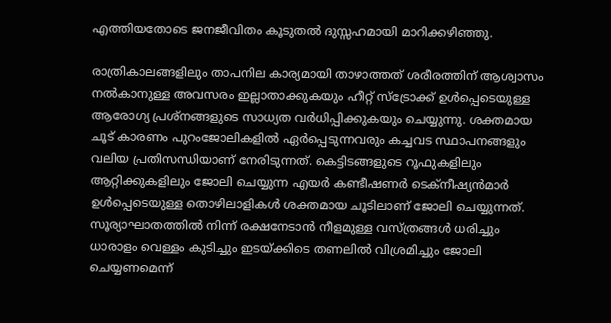എത്തിയതോടെ ജനജീവിതം കൂടുതല്‍ ദുസ്സഹമായി മാറിക്കഴിഞ്ഞു.

രാത്രികാലങ്ങളിലും താപനില കാര്യമായി താഴാത്തത് ശരീരത്തിന് ആശ്വാസം നല്‍കാനുള്ള അവസരം ഇല്ലാതാക്കുകയും ഹീറ്റ് സ്‌ട്രോക്ക് ഉള്‍പ്പെടെയുള്ള ആരോഗ്യ പ്രശ്‌നങ്ങളുടെ സാധ്യത വര്‍ധിപ്പിക്കുകയും ചെയ്യുന്നു. ശക്തമായ ചൂട് കാരണം പുറംജോലികളില്‍ ഏര്‍പ്പെടുന്നവരും കച്ചവട സ്ഥാപനങ്ങളും വലിയ പ്രതിസന്ധിയാണ് നേരിടുന്നത്. കെട്ടിടങ്ങളുടെ റൂഫുകളിലും ആറ്റിക്കുകളിലും ജോലി ചെയ്യുന്ന എയര്‍ കണ്ടീഷണര്‍ ടെക്‌നീഷ്യന്‍മാര്‍ ഉള്‍പ്പെടെയുള്ള തൊഴിലാളികള്‍ ശക്തമായ ചൂടിലാണ് ജോലി ചെയ്യുന്നത്. സൂര്യാഘാതത്തില്‍ നിന്ന് രക്ഷനേടാന്‍ നീളമുള്ള വസ്ത്രങ്ങള്‍ ധരിച്ചും ധാരാളം വെള്ളം കുടിച്ചും ഇടയ്ക്കിടെ തണലില്‍ വിശ്രമിച്ചും ജോലി ചെയ്യണമെന്ന്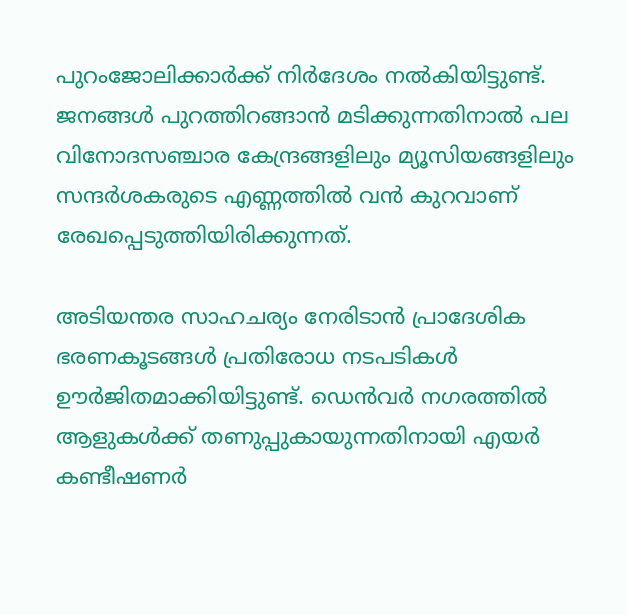പുറംജോലിക്കാര്‍ക്ക് നിര്‍ദേശം നല്‍കിയിട്ടുണ്ട്. ജനങ്ങള്‍ പുറത്തിറങ്ങാന്‍ മടിക്കുന്നതിനാല്‍ പല വിനോദസഞ്ചാര കേന്ദ്രങ്ങളിലും മ്യൂസിയങ്ങളിലും സന്ദര്‍ശകരുടെ എണ്ണത്തില്‍ വന്‍ കുറവാണ് രേഖപ്പെടുത്തിയിരിക്കുന്നത്.

അടിയന്തര സാഹചര്യം നേരിടാന്‍ പ്രാദേശിക ഭരണകൂടങ്ങള്‍ പ്രതിരോധ നടപടികള്‍ ഊര്‍ജിതമാക്കിയിട്ടുണ്ട്. ഡെന്‍വര്‍ നഗരത്തില്‍ ആളുകള്‍ക്ക് തണുപ്പുകായുന്നതിനായി എയര്‍ കണ്ടീഷണര്‍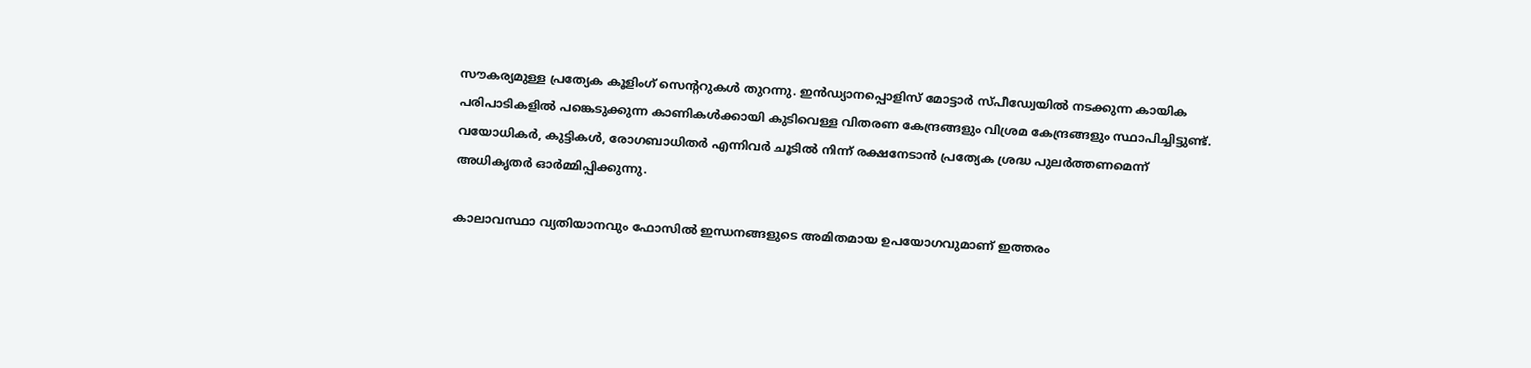സൗകര്യമുള്ള പ്രത്യേക കൂളിംഗ് സെന്ററുകള്‍ തുറന്നു. ഇന്‍ഡ്യാനപ്പൊളിസ് മോട്ടാര്‍ സ്പീഡ്വേയില്‍ നടക്കുന്ന കായിക പരിപാടികളില്‍ പങ്കെടുക്കുന്ന കാണികള്‍ക്കായി കുടിവെള്ള വിതരണ കേന്ദ്രങ്ങളും വിശ്രമ കേന്ദ്രങ്ങളും സ്ഥാപിച്ചിട്ടുണ്ട്. വയോധികര്‍, കുട്ടികള്‍, രോഗബാധിതര്‍ എന്നിവര്‍ ചൂടില്‍ നിന്ന് രക്ഷനേടാന്‍ പ്രത്യേക ശ്രദ്ധ പുലര്‍ത്തണമെന്ന് അധികൃതര്‍ ഓര്‍മ്മിപ്പിക്കുന്നു.

കാലാവസ്ഥാ വ്യതിയാനവും ഫോസില്‍ ഇന്ധനങ്ങളുടെ അമിതമായ ഉപയോഗവുമാണ് ഇത്തരം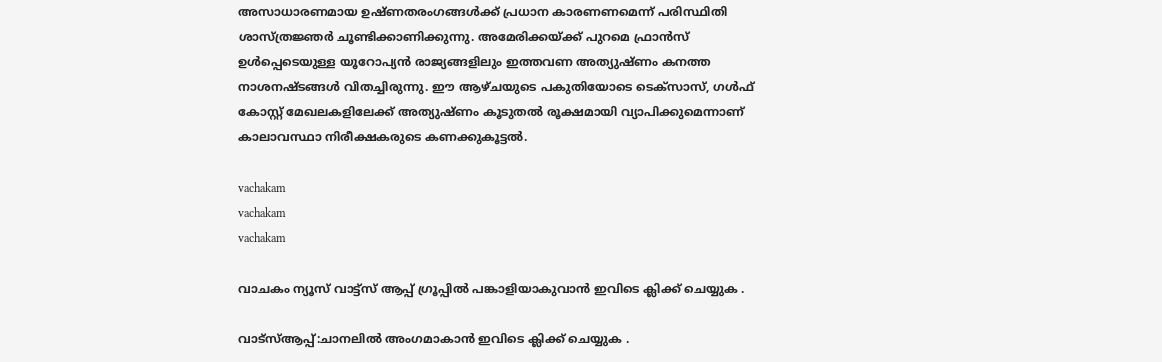അസാധാരണമായ ഉഷ്ണതരംഗങ്ങള്‍ക്ക് പ്രധാന കാരണണമെന്ന് പരിസ്ഥിതി ശാസ്ത്രജ്ഞര്‍ ചൂണ്ടിക്കാണിക്കുന്നു. അമേരിക്കയ്ക്ക് പുറമെ ഫ്രാന്‍സ് ഉള്‍പ്പെടെയുള്ള യൂറോപ്യന്‍ രാജ്യങ്ങളിലും ഇത്തവണ അത്യുഷ്ണം കനത്ത നാശനഷ്ടങ്ങള്‍ വിതച്ചിരുന്നു. ഈ ആഴ്ചയുടെ പകുതിയോടെ ടെക്‌സാസ്, ഗള്‍ഫ് കോസ്റ്റ് മേഖലകളിലേക്ക് അത്യുഷ്ണം കൂടുതല്‍ രൂക്ഷമായി വ്യാപിക്കുമെന്നാണ് കാലാവസ്ഥാ നിരീക്ഷകരുടെ കണക്കുകൂട്ടല്‍.

vachakam
vachakam
vachakam

വാചകം ന്യൂസ് വാട്ട്സ് ആപ്പ് ഗ്രൂപ്പിൽ പങ്കാളിയാകുവാൻ ഇവിടെ ക്ലിക്ക് ചെയ്യുക .

വാട്സ്ആപ്പ്:ചാനലിൽ അംഗമാകാൻ ഇവിടെ ക്ലിക്ക് ചെയ്യുക .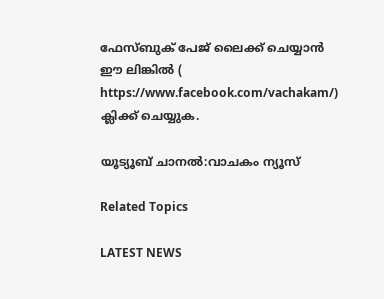ഫേസ്ബുക് പേജ് ലൈക്ക് ചെയ്യാൻ ഈ ലിങ്കിൽ (
https://www.facebook.com/vachakam/) ക്ലിക്ക് ചെയ്യുക.

യൂട്യൂബ് ചാനൽ:വാചകം ന്യൂസ്

Related Topics

LATEST NEWS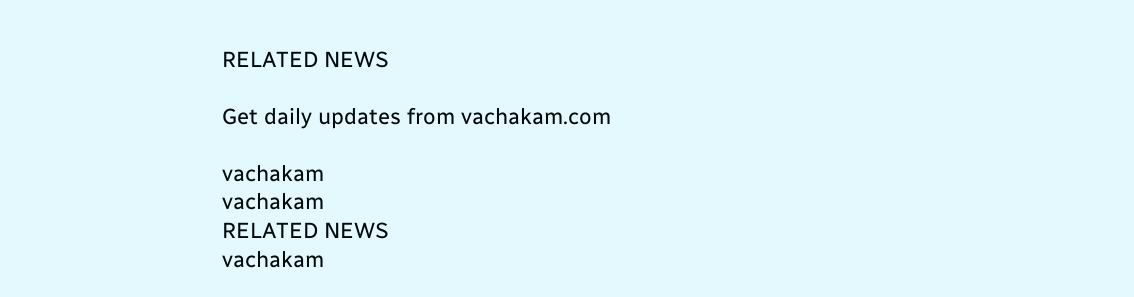RELATED NEWS

Get daily updates from vachakam.com

vachakam
vachakam
RELATED NEWS
vachakam